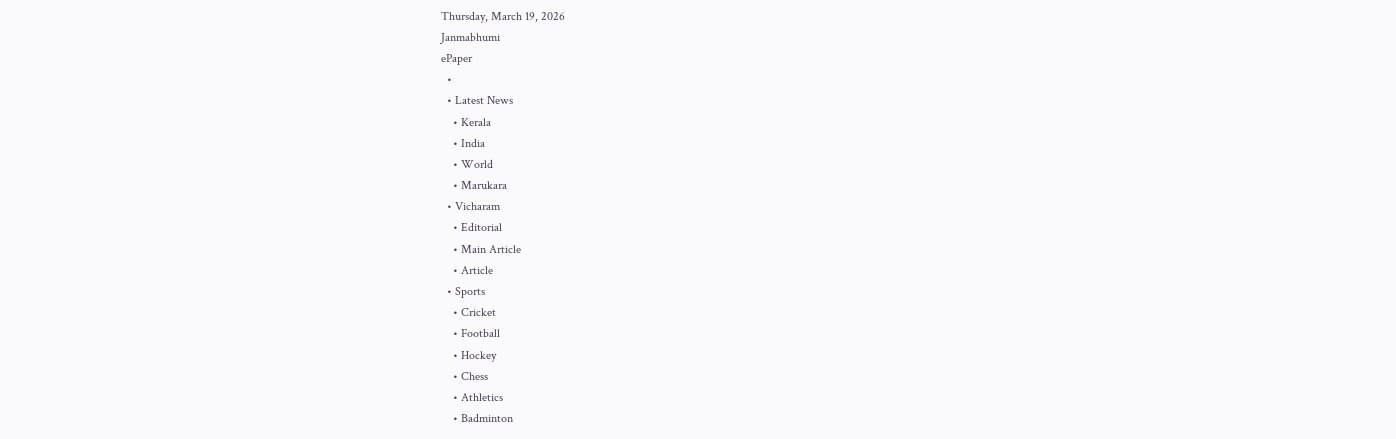Thursday, March 19, 2026
Janmabhumi
ePaper
  •
  • Latest News
    • Kerala
    • India
    • World
    • Marukara
  • Vicharam
    • Editorial
    • Main Article
    • Article
  • Sports
    • Cricket
    • Football
    • Hockey
    • Chess
    • Athletics
    • Badminton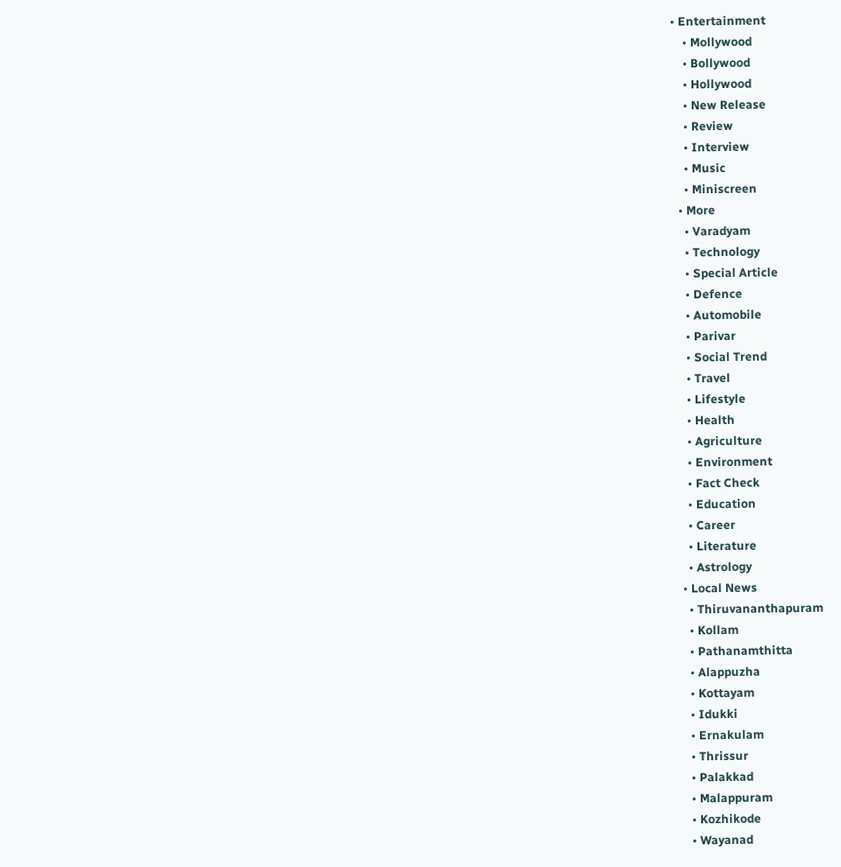• Entertainment
    • Mollywood
    • Bollywood
    • Hollywood
    • New Release
    • Review
    • Interview
    • Music
    • Miniscreen
  • More
    • Varadyam
    • Technology
    • Special Article
    • Defence
    • Automobile
    • Parivar
    • Social Trend
    • Travel
    • Lifestyle
    • Health
    • Agriculture
    • Environment
    • Fact Check
    • Education
    • Career
    • Literature
    • Astrology
  • Local News
    • Thiruvananthapuram
    • Kollam
    • Pathanamthitta
    • Alappuzha
    • Kottayam
    • Idukki
    • Ernakulam
    • Thrissur
    • Palakkad
    • Malappuram
    • Kozhikode
    • Wayanad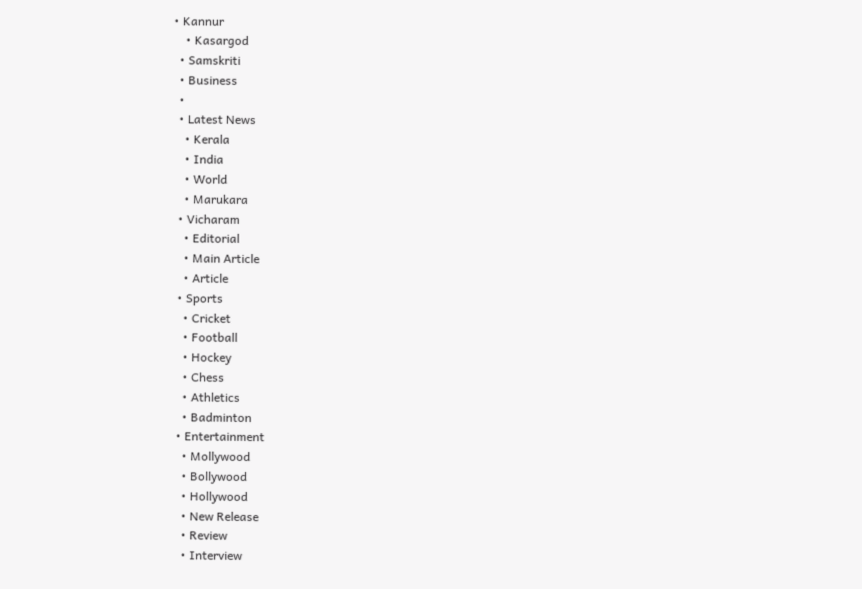• Kannur
    • Kasargod
  • Samskriti
  • Business
  •
  • Latest News
    • Kerala
    • India
    • World
    • Marukara
  • Vicharam
    • Editorial
    • Main Article
    • Article
  • Sports
    • Cricket
    • Football
    • Hockey
    • Chess
    • Athletics
    • Badminton
  • Entertainment
    • Mollywood
    • Bollywood
    • Hollywood
    • New Release
    • Review
    • Interview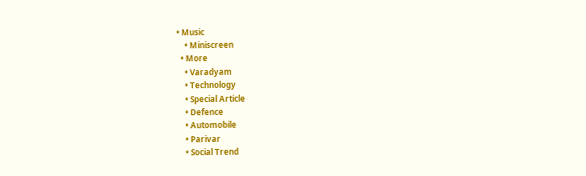• Music
    • Miniscreen
  • More
    • Varadyam
    • Technology
    • Special Article
    • Defence
    • Automobile
    • Parivar
    • Social Trend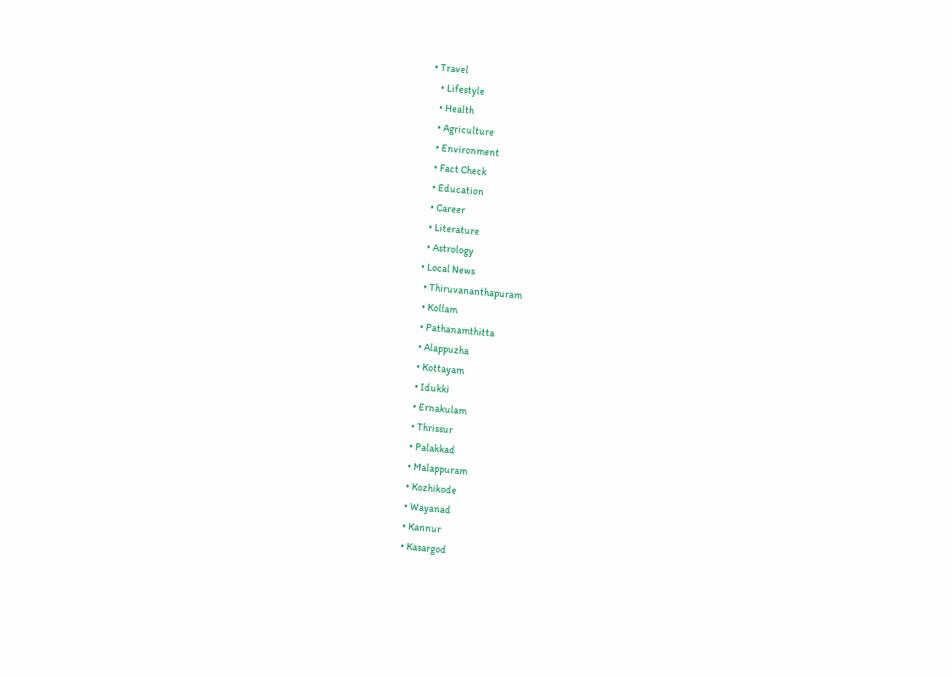• Travel
    • Lifestyle
    • Health
    • Agriculture
    • Environment
    • Fact Check
    • Education
    • Career
    • Literature
    • Astrology
  • Local News
    • Thiruvananthapuram
    • Kollam
    • Pathanamthitta
    • Alappuzha
    • Kottayam
    • Idukki
    • Ernakulam
    • Thrissur
    • Palakkad
    • Malappuram
    • Kozhikode
    • Wayanad
    • Kannur
    • Kasargod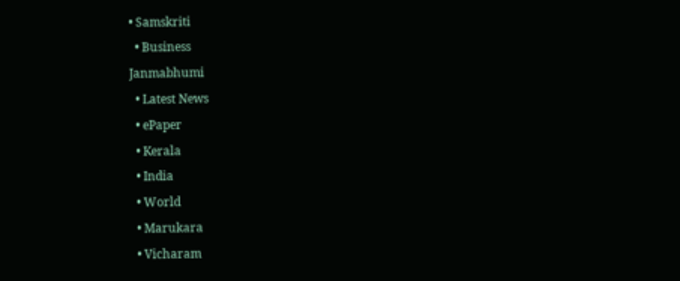• Samskriti
  • Business
Janmabhumi
  • Latest News
  • ePaper
  • Kerala
  • India
  • World
  • Marukara
  • Vicharam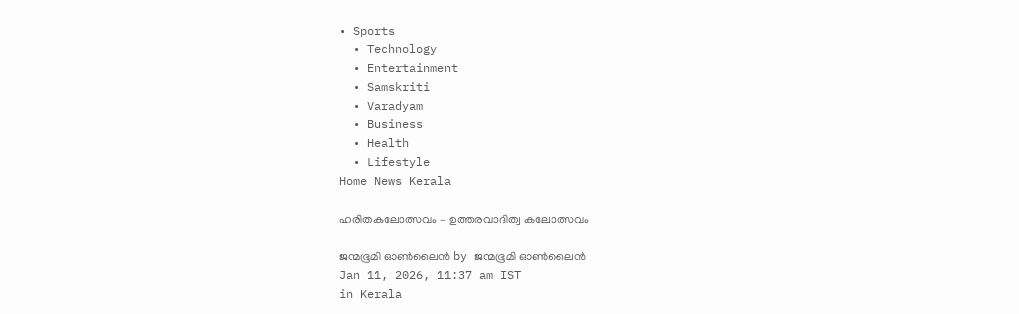• Sports
  • Technology
  • Entertainment
  • Samskriti
  • Varadyam
  • Business
  • Health
  • Lifestyle
Home News Kerala

ഹരിതകലോത്സവം – ഉത്തരവാദിത്വ കലോത്സവം

ജന്മഭൂമി ഓണ്‍ലൈന്‍ by ജന്മഭൂമി ഓണ്‍ലൈന്‍
Jan 11, 2026, 11:37 am IST
in Kerala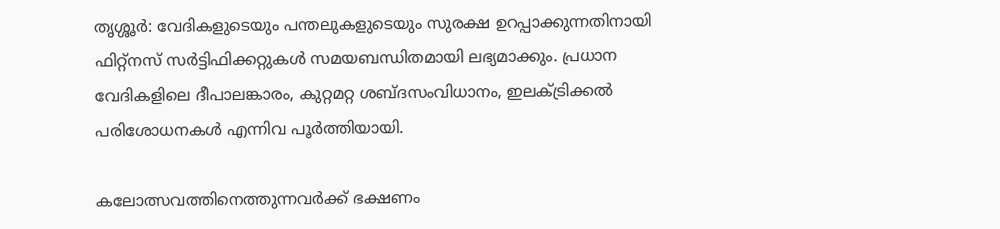തൃശ്ശൂര്‍: വേദികളുടെയും പന്തലുകളുടെയും സുരക്ഷ ഉറപ്പാക്കുന്നതിനായി ഫിറ്റ്‌നസ് സര്‍ട്ടിഫിക്കറ്റുകള്‍ സമയബന്ധിതമായി ലഭ്യമാക്കും. പ്രധാന വേദികളിലെ ദീപാലങ്കാരം, കുറ്റമറ്റ ശബ്ദസംവിധാനം, ഇലക്ട്രിക്കല്‍ പരിശോധനകള്‍ എന്നിവ പൂര്‍ത്തിയായി.

കലോത്സവത്തിനെത്തുന്നവര്‍ക്ക് ഭക്ഷണം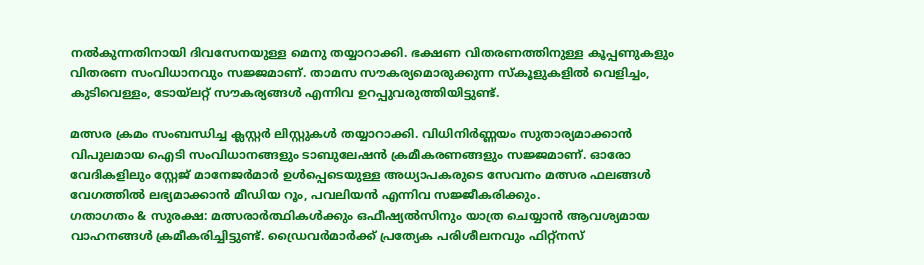നല്‍കുന്നതിനായി ദിവസേനയുള്ള മെനു തയ്യാറാക്കി. ഭക്ഷണ വിതരണത്തിനുള്ള കൂപ്പണുകളും വിതരണ സംവിധാനവും സജ്ജമാണ്. താമസ സൗകര്യമൊരുക്കുന്ന സ്‌കൂളുകളില്‍ വെളിച്ചം, കുടിവെള്ളം, ടോയ്ലറ്റ് സൗകര്യങ്ങള്‍ എന്നിവ ഉറപ്പുവരുത്തിയിട്ടുണ്ട്.

മത്സര ക്രമം സംബന്ധിച്ച ക്ലസ്റ്റര്‍ ലിസ്റ്റുകള്‍ തയ്യാറാക്കി. വിധിനിര്‍ണ്ണയം സുതാര്യമാക്കാന്‍ വിപുലമായ ഐടി സംവിധാനങ്ങളും ടാബുലേഷന്‍ ക്രമീകരണങ്ങളും സജ്ജമാണ്. ഓരോ വേദികളിലും സ്റ്റേജ് മാനേജര്‍മാര്‍ ഉള്‍പ്പെടെയുള്ള അധ്യാപകരുടെ സേവനം മത്സര ഫലങ്ങള്‍ വേഗത്തില്‍ ലഭ്യമാക്കാന്‍ മീഡിയ റൂം, പവലിയന്‍ എന്നിവ സജ്ജീകരിക്കും.
ഗതാഗതം & സുരക്ഷ: മത്സരാര്‍ത്ഥികള്‍ക്കും ഒഫീഷ്യല്‍സിനും യാത്ര ചെയ്യാന്‍ ആവശ്യമായ വാഹനങ്ങള്‍ ക്രമീകരിച്ചിട്ടുണ്ട്. ഡ്രൈവര്‍മാര്‍ക്ക് പ്രത്യേക പരിശീലനവും ഫിറ്റ്‌നസ്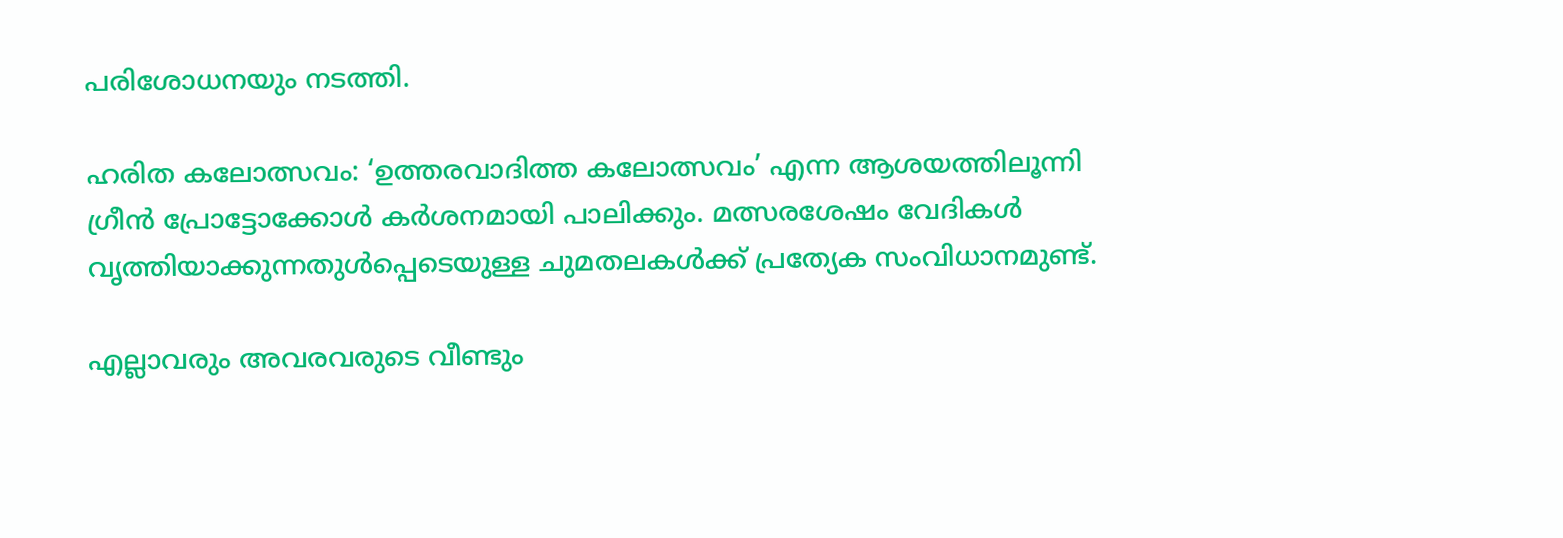പരിശോധനയും നടത്തി.

ഹരിത കലോത്സവം: ‘ഉത്തരവാദിത്ത കലോത്സവം’ എന്ന ആശയത്തിലൂന്നി ഗ്രീന്‍ പ്രോട്ടോക്കോള്‍ കര്‍ശനമായി പാലിക്കും. മത്സരശേഷം വേദികള്‍ വൃത്തിയാക്കുന്നതുള്‍പ്പെടെയുള്ള ചുമതലകള്‍ക്ക് പ്രത്യേക സംവിധാനമുണ്ട്.

എല്ലാവരും അവരവരുടെ വീണ്ടും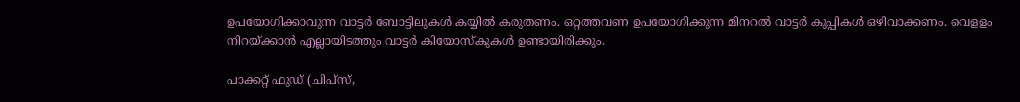ഉപയോഗിക്കാവുന്ന വാട്ടര്‍ ബോട്ടിലുകള്‍ കയ്യില്‍ കരുതണം. ഒറ്റത്തവണ ഉപയോഗിക്കുന്ന മിനറല്‍ വാട്ടര്‍ കുപ്പികള്‍ ഒഴിവാക്കണം. വെളളം നിറയ്‌ക്കാന്‍ എല്ലായിടത്തും വാട്ടര്‍ കിയോസ്‌കുകള്‍ ഉണ്ടായിരിക്കും.

പാക്കറ്റ് ഫുഡ് (ചിപ്സ്,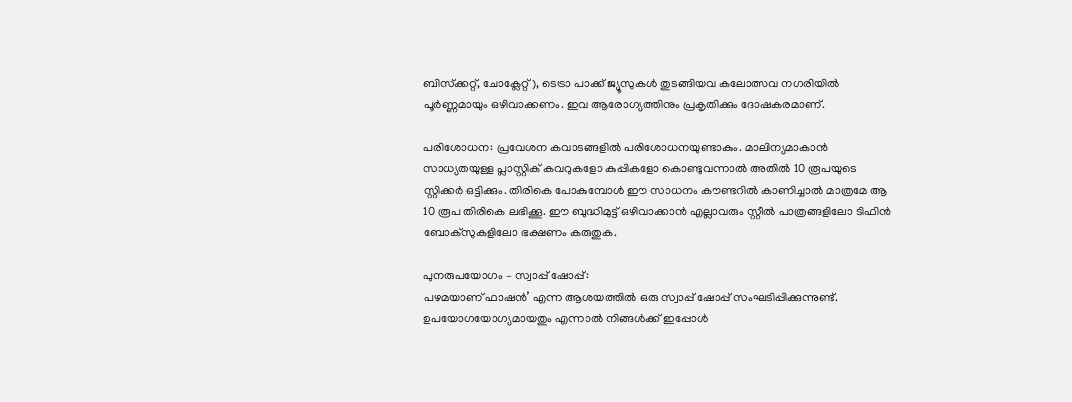ബിസ്‌ക്കറ്റ്, ചോക്ലേറ്റ്), ടെട്രാ പാക്ക് ജ്യൂസുകള്‍ തുടങ്ങിയവ കലോത്സവ നഗരിയില്‍ പൂര്‍ണ്ണമായും ഒഴിവാക്കണം. ഇവ ആരോഗ്യത്തിനും പ്രകൃതിക്കും ദോഷകരമാണ്.

പരിശോധന: പ്രവേശന കവാടങ്ങളില്‍ പരിശോധനയുണ്ടാകും. മാലിന്യമാകാന്‍ സാധ്യതയുള്ള പ്ലാസ്റ്റിക് കവറുകളോ കുപ്പികളോ കൊണ്ടുവന്നാല്‍ അതില്‍ 10 രൂപയുടെ സ്റ്റിക്കര്‍ ഒട്ടിക്കും. തിരികെ പോകുമ്പോള്‍ ഈ സാധനം കൗണ്ടറില്‍ കാണിച്ചാല്‍ മാത്രമേ ആ 10 രൂപ തിരികെ ലഭിക്കൂ. ഈ ബുദ്ധിമുട്ട് ഒഴിവാക്കാന്‍ എല്ലാവരും സ്റ്റീല്‍ പാത്രങ്ങളിലോ ടിഫിന്‍ ബോക്‌സുകളിലോ ഭക്ഷണം കരുതുക.

പുനരുപയോഗം – സ്വാപ്പ് ഷോപ്പ്:
പഴമയാണ് ഫാഷന്‍’ എന്ന ആശയത്തില്‍ ഒരു സ്വാപ്പ് ഷോപ്പ് സംഘടിപ്പിക്കുന്നുണ്ട്. ഉപയോഗയോഗ്യമായതും എന്നാല്‍ നിങ്ങള്‍ക്ക് ഇപ്പോള്‍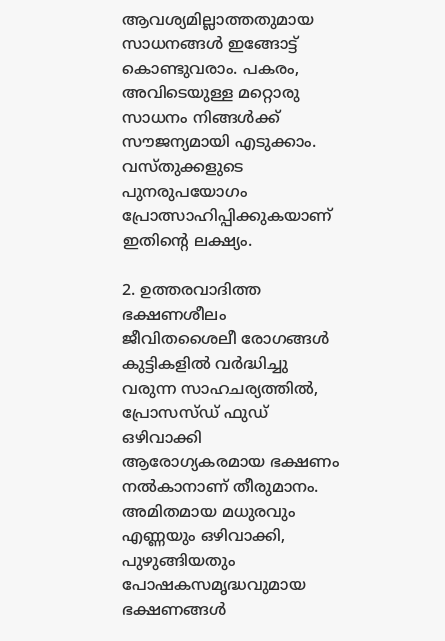ആവശ്യമില്ലാത്തതുമായ സാധനങ്ങള്‍ ഇങ്ങോട്ട് കൊണ്ടുവരാം. പകരം, അവിടെയുള്ള മറ്റൊരു സാധനം നിങ്ങള്‍ക്ക് സൗജന്യമായി എടുക്കാം. വസ്തുക്കളുടെ പുനരുപയോഗം പ്രോത്സാഹിപ്പിക്കുകയാണ് ഇതിന്റെ ലക്ഷ്യം.

2. ഉത്തരവാദിത്ത ഭക്ഷണശീലം
ജീവിതശൈലീ രോഗങ്ങള്‍ കുട്ടികളില്‍ വര്‍ദ്ധിച്ചു വരുന്ന സാഹചര്യത്തില്‍, പ്രോസസ്ഡ് ഫുഡ് ഒഴിവാക്കി ആരോഗ്യകരമായ ഭക്ഷണം നല്‍കാനാണ് തീരുമാനം. അമിതമായ മധുരവും എണ്ണയും ഒഴിവാക്കി, പുഴുങ്ങിയതും പോഷകസമൃദ്ധവുമായ ഭക്ഷണങ്ങള്‍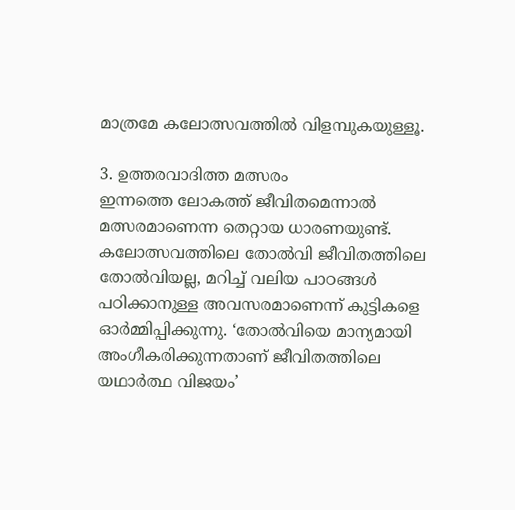മാത്രമേ കലോത്സവത്തില്‍ വിളമ്പുകയുള്ളൂ.

3. ഉത്തരവാദിത്ത മത്സരം
ഇന്നത്തെ ലോകത്ത് ജീവിതമെന്നാല്‍ മത്സരമാണെന്ന തെറ്റായ ധാരണയുണ്ട്. കലോത്സവത്തിലെ തോല്‍വി ജീവിതത്തിലെ തോല്‍വിയല്ല, മറിച്ച് വലിയ പാഠങ്ങള്‍ പഠിക്കാനുള്ള അവസരമാണെന്ന് കുട്ടികളെ ഓര്‍മ്മിപ്പിക്കുന്നു. ‘തോല്‍വിയെ മാന്യമായി അംഗീകരിക്കുന്നതാണ് ജീവിതത്തിലെ യഥാര്‍ത്ഥ വിജയം’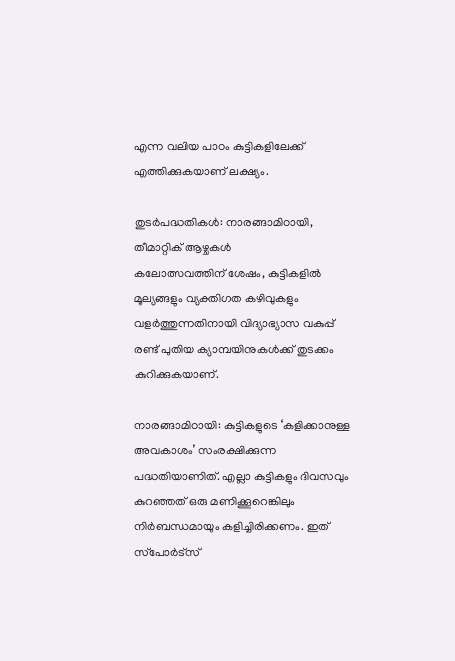എന്ന വലിയ പാഠം കുട്ടികളിലേക്ക് എത്തിക്കുകയാണ് ലക്ഷ്യം.

തുടര്‍പദ്ധതികള്‍: നാരങ്ങാമിഠായി, തീമാറ്റിക് ആഴ്ചകള്‍
കലോത്സവത്തിന് ശേഷം, കുട്ടികളില്‍ മൂല്യങ്ങളും വ്യക്തിഗത കഴിവുകളും വളര്‍ത്തുന്നതിനായി വിദ്യാഭ്യാസ വകുപ്പ് രണ്ട് പുതിയ ക്യാമ്പയിനുകള്‍ക്ക് തുടക്കം കുറിക്കുകയാണ്.

നാരങ്ങാമിഠായി: കുട്ടികളുടെ ‘കളിക്കാനുള്ള അവകാശം’ സംരക്ഷിക്കുന്ന പദ്ധതിയാണിത്. എല്ലാ കുട്ടികളും ദിവസവും കുറഞ്ഞത് ഒരു മണിക്കൂറെങ്കിലും നിര്‍ബന്ധമായും കളിച്ചിരിക്കണം. ഇത് സ്‌പോര്‍ട്‌സ്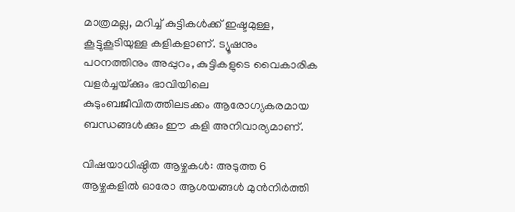മാത്രമല്ല, മറിച്ച് കുട്ടികള്‍ക്ക് ഇഷ്ടമുള്ള, കൂട്ടുകൂടിയുള്ള കളികളാണ്. ട്യൂഷനും പഠനത്തിനും അപ്പുറം, കുട്ടികളുടെ വൈകാരിക വളര്‍ച്ചയ്‌ക്കും ഭാവിയിലെ കുടുംബജീവിതത്തിലടക്കം ആരോഗ്യകരമായ ബന്ധങ്ങള്‍ക്കും ഈ കളി അനിവാര്യമാണ്.

വിഷയാധിഷ്ഠിത ആഴ്ചകള്‍: അടുത്ത 6 ആഴ്ചകളില്‍ ഓരോ ആശയങ്ങള്‍ മുന്‍നിര്‍ത്തി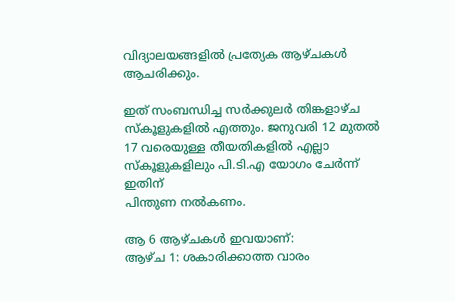വിദ്യാലയങ്ങളില്‍ പ്രത്യേക ആഴ്ചകള്‍ ആചരിക്കും.

ഇത് സംബന്ധിച്ച സര്‍ക്കുലര്‍ തിങ്കളാഴ്ച സ്‌കൂളുകളില്‍ എത്തും. ജനുവരി 12 മുതല്‍ 17 വരെയുള്ള തീയതികളില്‍ എല്ലാ സ്‌കൂളുകളിലും പി.ടി.എ യോഗം ചേര്‍ന്ന് ഇതിന്
പിന്തുണ നല്‍കണം.

ആ 6 ആഴ്ചകള്‍ ഇവയാണ്:
ആഴ്ച 1: ശകാരിക്കാത്ത വാരം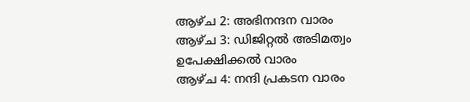ആഴ്ച 2: അഭിനന്ദന വാരം
ആഴ്ച 3: ഡിജിറ്റല്‍ അടിമത്വം ഉപേക്ഷിക്കല്‍ വാരം
ആഴ്ച 4: നന്ദി പ്രകടന വാരം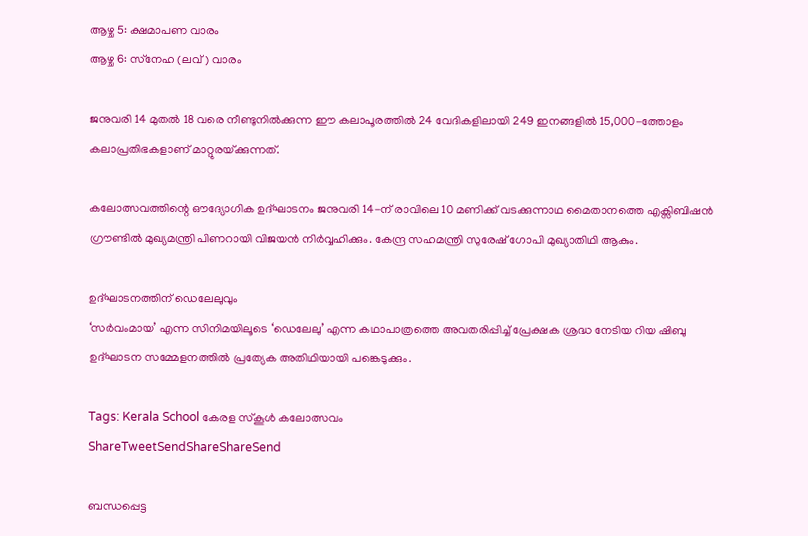ആഴ്ച 5: ക്ഷമാപണ വാരം
ആഴ്ച 6: സ്‌നേഹ (ലവ്) വാരം

ജനുവരി 14 മുതല്‍ 18 വരെ നീണ്ടുനില്‍ക്കുന്ന ഈ കലാപൂരത്തില്‍ 24 വേദികളിലായി 249 ഇനങ്ങളില്‍ 15,000-ത്തോളം കലാപ്രതിഭകളാണ് മാറ്റുരയ്‌ക്കുന്നത്.

കലോത്സവത്തിന്റെ ഔദ്യോഗിക ഉദ്ഘാടനം ജനുവരി 14-ന് രാവിലെ 10 മണിക്ക് വടക്കുന്നാഥ മൈതാനത്തെ എക്സിബിഷന്‍ ഗ്രൗണ്ടില്‍ മുഖ്യമന്ത്രി പിണറായി വിജയന്‍ നിര്‍വ്വഹിക്കും. കേന്ദ്ര സഹമന്ത്രി സുരേഷ് ഗോപി മുഖ്യാതിഥി ആകും.

ഉദ്ഘാടനത്തിന് ഡെലേലുവും
‘സര്‍വംമായ’ എന്ന സിനിമയിലൂടെ ‘ഡെലേലു’ എന്ന കഥാപാത്രത്തെ അവതരിപ്പിച്ച് പ്രേക്ഷക ശ്രദ്ധ നേടിയ റിയ ഷിബു ഉദ്ഘാടന സമ്മേളനത്തില്‍ പ്രത്യേക അതിഥിയായി പങ്കെടുക്കും.

Tags: Kerala School കേരള സ്‌കൂള്‍ കലോത്സവം
ShareTweetSendShareShareSend

ബന്ധപ്പെട്ട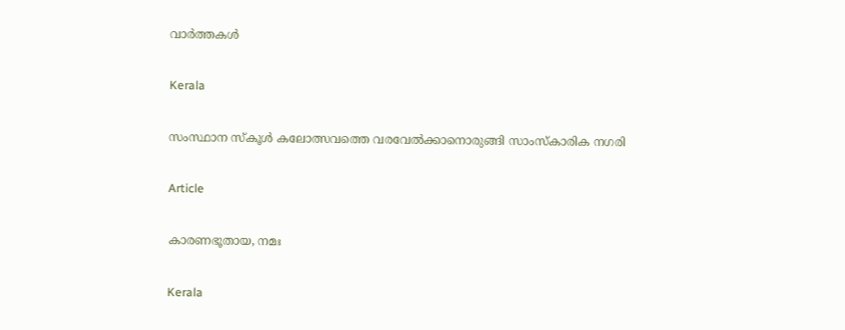വാര്‍ത്തകള്‍

Kerala

സംസ്ഥാന സ്‌കൂള്‍ കലോത്സവത്തെ വരവേല്‍ക്കാനൊരുങ്ങി സാംസ്‌കാരിക നഗരി

Article

കാരണഭൂതായ, നമഃ

Kerala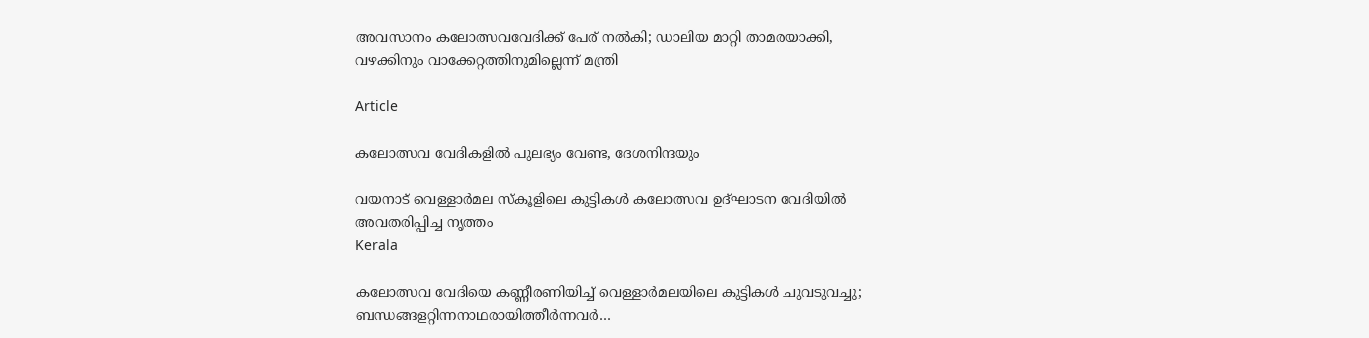അവസാനം കലോത്സവവേദിക്ക് പേര് നല്‍കി; ഡാലിയ മാറ്റി താമരയാക്കി, വഴക്കിനും വാക്കേറ്റത്തിനുമില്ലെന്ന് മന്ത്രി

Article

കലോത്സവ വേദികളില്‍ പുലഭ്യം വേണ്ട, ദേശനിന്ദയും

വയനാട് വെള്ളാര്‍മല സ്‌കൂളിലെ കുട്ടികള്‍ കലോത്സവ ഉദ്ഘാടന വേദിയില്‍ അവതരിപ്പിച്ച നൃത്തം
Kerala

കലോത്സവ വേദിയെ കണ്ണീരണിയിച്ച് വെള്ളാര്‍മലയിലെ കുട്ടികള്‍ ചുവടുവച്ചു; ബന്ധങ്ങളറ്റിന്നനാഥരായിത്തീര്‍ന്നവര്‍…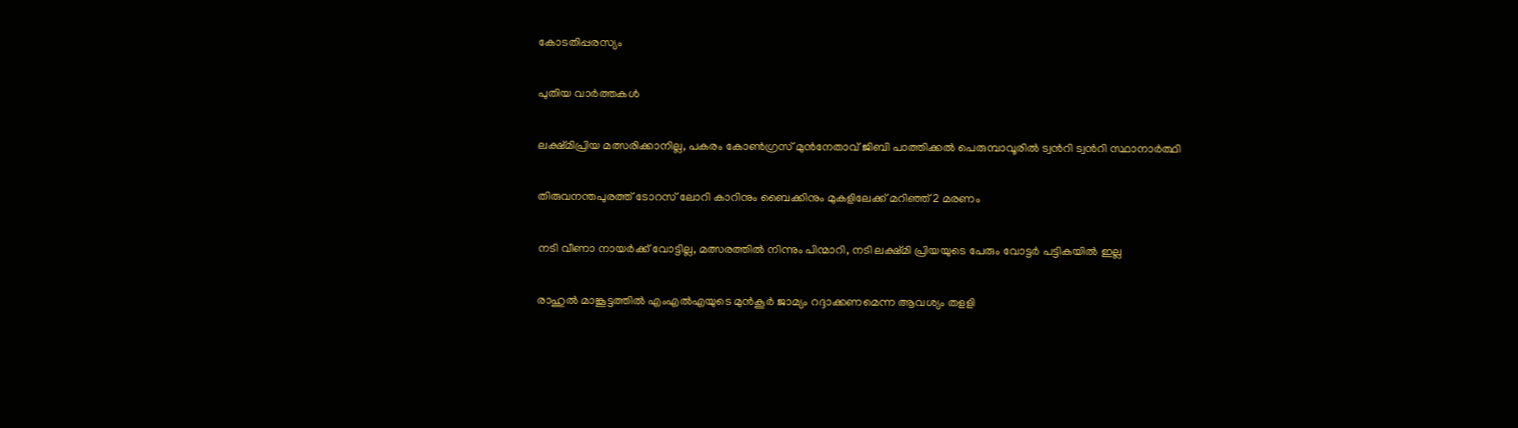കോടതിപ്പരസ്യം

പുതിയ വാര്‍ത്തകള്‍

ലക്ഷ്മിപ്രിയ മത്സരിക്കാനില്ല, പകരം കോണ്‍ഗ്രസ് മുന്‍നേതാവ് ജിബി പാത്തിക്കല്‍ പെരുമ്പാവൂരില്‍ ട്വന്‍റി ട്വന്‍റി സ്ഥാനാര്‍ത്ഥി

തിരുവനന്തപുരത്ത് ടോറസ് ലോറി കാറിനും ബൈക്കിനും മുകളിലേക്ക് മറിഞ്ഞ് 2 മരണം

നടി വീണാ നായര്‍ക്ക് വോട്ടില്ല, മത്സരത്തില്‍ നിന്നും പിന്മാറി, നടി ലക്ഷ്മി പ്രിയയുടെ പേരും വോട്ടര്‍ പട്ടികയില്‍ ഇല്ല

രാഹുല്‍ മാങ്കൂട്ടത്തില്‍ എംഎല്‍എയുടെ മുന്‍കൂര്‍ ജാമ്യം റദ്ദാക്കണമെന്ന ആവശ്യം തളളി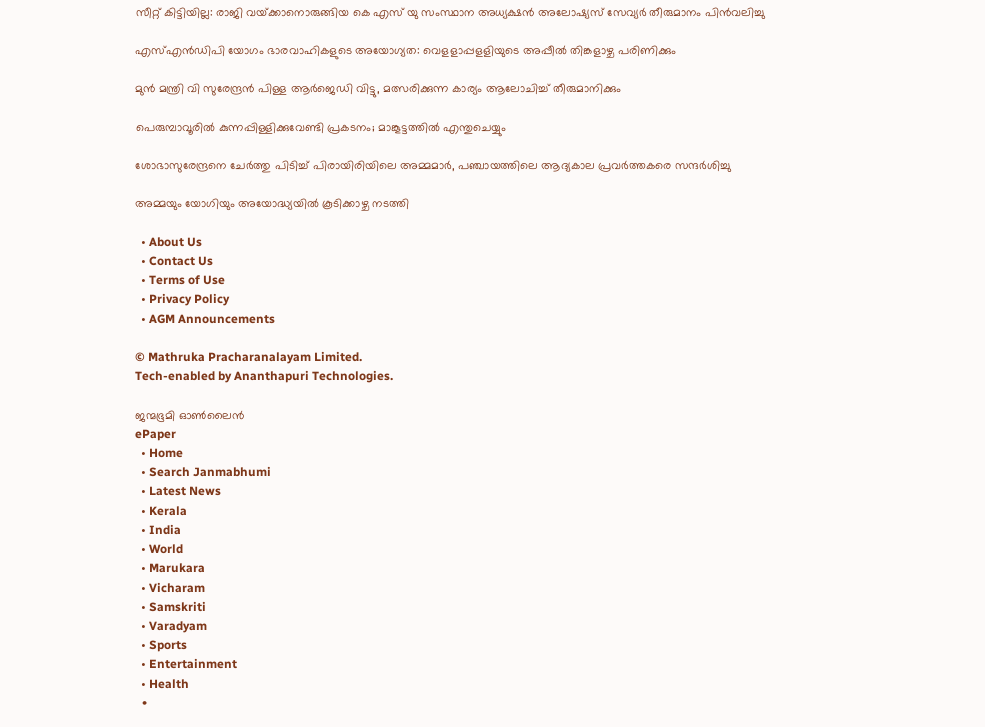സീറ്റ് കിട്ടിയില്ല: രാജി വയ്‌ക്കാനൊരുങ്ങിയ കെ എസ് യു സംസ്ഥാന അധ്യക്ഷന്‍ അലോഷ്യസ് സേവ്യര്‍ തീരുമാനം പിന്‍വലിച്ചു

എസ്എന്‍ഡിപി യോഗം ഭാരവാഹികളുടെ അയോഗ്യത: വെളളാപ്പളളിയുടെ അപ്പീല്‍ തിങ്കളാഴ്ച പരിണിക്കും

മുന്‍ മന്ത്രി വി സുരേന്ദ്രന്‍ പിള്ള ആര്‍ജെഡി വിട്ടു, മത്സരിക്കുന്ന കാര്യം ആലോചിച്ച് തീരുമാനിക്കും

പെരുമ്പാവൂരിൽ കുന്നപ്പിള്ളിക്കുവേണ്ടി പ്രകടനം; മാങ്കൂട്ടത്തിൽ എന്തുചെയ്യും

ശോഭാസുരേന്ദ്രനെ ചേര്‍ത്തു പിടിച്ച് പിരായിരിയിലെ അമ്മമാര്‍, പഞ്ചായത്തിലെ ആദ്യകാല പ്രവര്‍ത്തകരെ സന്ദര്‍ശിച്ചു

അമ്മയും യോഗിയും അയോദ്ധ്യയിൽ കൂടിക്കാഴ്ച നടത്തി

  • About Us
  • Contact Us
  • Terms of Use
  • Privacy Policy
  • AGM Announcements

© Mathruka Pracharanalayam Limited.
Tech-enabled by Ananthapuri Technologies.

ജന്മഭൂമി ഓണ്‍ലൈന്‍
ePaper
  • Home
  • Search Janmabhumi
  • Latest News
  • Kerala
  • India
  • World
  • Marukara
  • Vicharam
  • Samskriti
  • Varadyam
  • Sports
  • Entertainment
  • Health
  •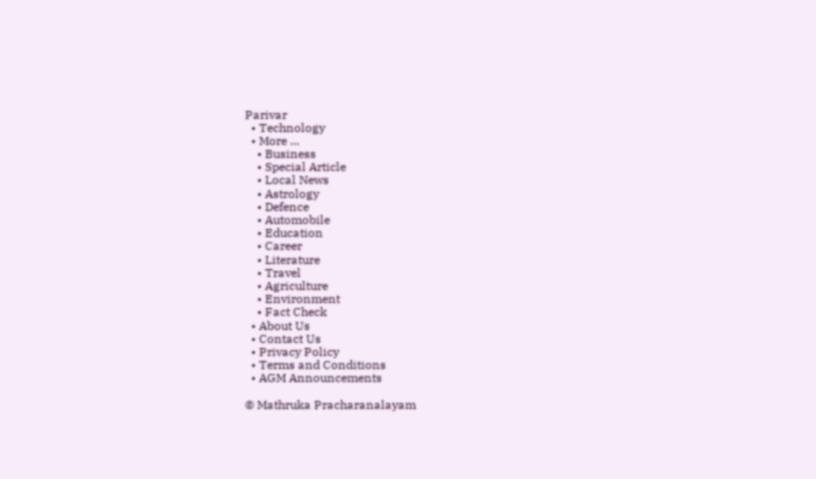Parivar
  • Technology
  • More …
    • Business
    • Special Article
    • Local News
    • Astrology
    • Defence
    • Automobile
    • Education
    • Career
    • Literature
    • Travel
    • Agriculture
    • Environment
    • Fact Check
  • About Us
  • Contact Us
  • Privacy Policy
  • Terms and Conditions
  • AGM Announcements

© Mathruka Pracharanalayam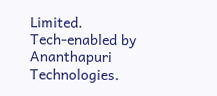Limited.
Tech-enabled by Ananthapuri Technologies.